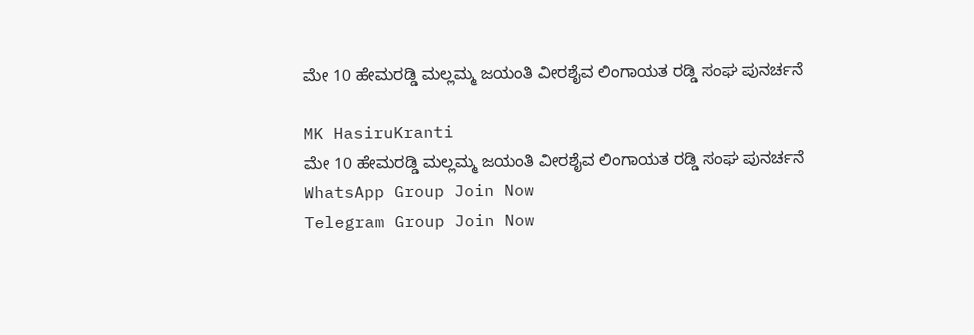ಮೇ 10 ಹೇಮರಡ್ಡಿ ಮಲ್ಲಮ್ಮ ಜಯಂತಿ ವೀರಶೈವ ಲಿಂಗಾಯತ ರಡ್ಡಿ ಸಂಘ ಪುನರ್ಚನೆ

MK HasiruKranti
ಮೇ 10 ಹೇಮರಡ್ಡಿ ಮಲ್ಲಮ್ಮ ಜಯಂತಿ ವೀರಶೈವ ಲಿಂಗಾಯತ ರಡ್ಡಿ ಸಂಘ ಪುನರ್ಚನೆ
WhatsApp Group Join Now
Telegram Group Join Now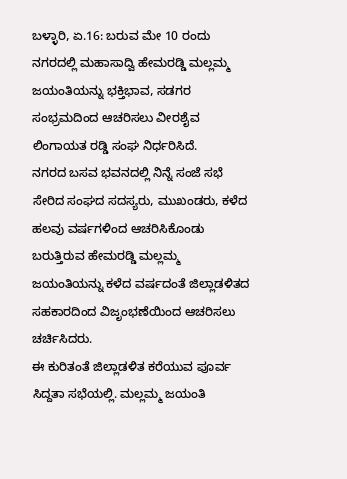ಬಳ್ಳಾರಿ, ಏ.16: ಬರುವ ಮೇ 10 ರಂದು ನಗರದಲ್ಲಿ ಮಹಾಸಾದ್ವಿ ಹೇಮರಡ್ಡಿ ಮಲ್ಲಮ್ಮ ಜಯಂತಿಯನ್ನು ಭಕ್ತಿಭಾವ, ಸಡಗರ ಸಂಭ್ರಮದಿಂದ ಆಚರಿಸಲು ವೀರಶೈವ ಲಿಂಗಾಯತ ರಡ್ಡಿ ಸಂಘ ನಿರ್ಧರಿಸಿದೆ.
ನಗರದ ಬಸವ ಭವನದಲ್ಲಿ ನಿನ್ನೆ ಸಂಜೆ ಸಭೆ ಸೇರಿದ ಸಂಘದ ಸದಸ್ಯರು, ಮುಖಂಡರು, ಕಳೆದ ಹಲವು ವರ್ಷಗಳಿಂದ ಆಚರಿಸಿಕೊಂಡು ಬರುತ್ತಿರುವ ಹೇಮರಡ್ಡಿ ಮಲ್ಲಮ್ಮ ಜಯಂತಿಯನ್ನು ಕಳೆದ ವರ್ಷದಂತೆ ಜಿಲ್ಲಾಡಳಿತದ ಸಹಕಾರದಿಂದ ವಿಜೃಂಭಣೆಯಿಂದ ಆಚರಿಸಲು ಚರ್ಚಿಸಿದರು.
ಈ ಕುರಿತಂತೆ ಜಿಲ್ಲಾಡಳಿತ ಕರೆಯುವ ಪೂರ್ವ ಸಿದ್ದತಾ ಸಭೆಯಲ್ಲಿ. ಮಲ್ಲಮ್ಮ ಜಯಂತಿ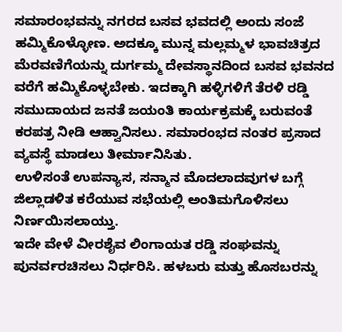ಸಮಾರಂಭವನ್ನು ನಗರದ ಬಸವ ಭವದಲ್ಲಿ ಅಂದು ಸಂಜೆ ಹಮ್ಮಿಕೊಳ್ಳೋಣ. ಅದಕ್ಕೂ ಮುನ್ನ ಮಲ್ಲಮ್ಮಳ ಭಾವಚಿತ್ರದ ಮೆರವಣಿಗೆಯನ್ನು ದುರ್ಗಮ್ಮ ದೇವಸ್ಥಾನದಿಂದ ಬಸವ ಭವನದ ವರೆಗೆ ಹಮ್ಮಿಕೊಳ್ಳಬೇಕು. ಇದಕ್ಕಾಗಿ ಹಳ್ಳಿಗಳಿಗೆ ತೆರಳಿ ರಡ್ಡಿ ಸಮುದಾಯದ ಜನತೆ ಜಯಂತಿ ಕಾರ್ಯಕ್ರಮಕ್ಕೆ ಬರುವಂತೆ ಕರಪತ್ರ ನೀಡಿ ಆಹ್ವಾನಿಸಲು. ಸಮಾರಂಭದ ನಂತರ ಪ್ರಸಾದ ವ್ಯವಸ್ಥೆ ಮಾಡಲು ತೀರ್ಮಾನಿಸಿತು.
ಉಳಿಸಂತೆ ಉಪನ್ಯಾಸ, ಸನ್ಮಾನ ಮೊದಲಾದವುಗಳ ಬಗ್ಗೆ ಜಿಲ್ಲಾಡಳಿತ ಕರೆಯುವ ಸಭೆಯಲ್ಲಿ ಅಂತಿಮಗೊಳಿಸಲು ನಿರ್ಣಯಿಸಲಾಯ್ತು.
ಇದೇ ವೇಳೆ ವೀರಶೈವ ಲಿಂಗಾಯತ ರಡ್ಡಿ ಸಂಘವನ್ನು ಪುನರ್ವರಚಿಸಲು ನಿರ್ಧರಿಸಿ. ಹಳಬರು ಮತ್ತು ಹೊಸಬರನ್ನು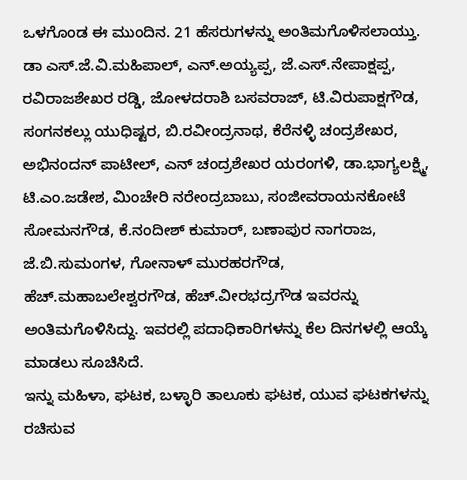ಒಳಗೊಂಡ ಈ ಮುಂದಿನ. 21 ಹೆಸರುಗಳನ್ನು ಅಂತಿಮಗೊಳಿಸಲಾಯ್ತು. ಡಾ ಎಸ್.ಜೆ.ವಿ.ಮಹಿಪಾಲ್, ಎನ್.ಅಯ್ಯಪ್ಪ, ಜೆ.ಎಸ್.ನೇಪಾಕ್ಷಪ್ಪ, ರವಿರಾಜಶೇಖರ ರಡ್ಡಿ, ಜೋಳದರಾಶಿ ಬಸವರಾಜ್, ಟಿ.ವಿರುಪಾಕ್ಷಗೌಡ, ಸಂಗನಕಲ್ಲು ಯುಧಿಷ್ಟರ, ಬಿ.ರವೀಂದ್ರನಾಥ, ಕೆರೆನಳ್ಳಿ ಚಂದ್ರಶೇಖರ, ಅಭಿನಂದನ್ ಪಾಟೀಲ್, ಎನ್ ಚಂದ್ರಶೇಖರ ಯರಂಗಳಿ, ಡಾ.ಭಾಗ್ಯಲಕ್ಷ್ಮಿ, ಟಿ.ಎಂ.ಜಡೇಶ, ಮಿಂಚೇರಿ ನರೇಂದ್ರಬಾಬು, ಸಂಜೀವರಾಯನಕೋಟೆ ಸೋಮನಗೌಡ, ಕೆ.ನಂದೀಶ್ ಕುಮಾರ್, ಬಣಾಪುರ ನಾಗರಾಜ, ಜೆ.ಬಿ.ಸುಮಂಗಳ, ಗೋನಾಳ್ ಮುರಹರಗೌಡ, ಹೆಚ್.ಮಹಾಬಲೇಶ್ವರಗೌಡ, ಹೆಚ್.ವೀರಭದ್ರಗೌಡ ಇವರನ್ನು ಅಂತಿಮಗೊಳಿಸಿದ್ದು. ಇವರಲ್ಲಿ ಪದಾಧಿಕಾರಿಗಳನ್ನು ಕೆಲ ದಿನಗಳಲ್ಲಿ ಆಯ್ಕೆ ಮಾಡಲು ಸೂಚಿಸಿದೆ.
ಇನ್ನು ಮಹಿಳಾ, ಘಟಕ, ಬಳ್ಳಾರಿ ತಾಲೂಕು ಘಟಕ, ಯುವ ಘಟಕಗಳನ್ನು ರಚಿಸುವ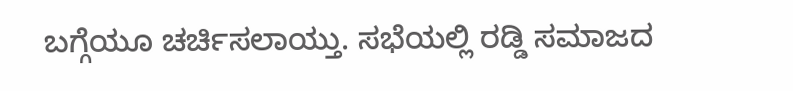ಬಗ್ಗೆಯೂ ಚರ್ಚಿಸಲಾಯ್ತು. ಸಭೆಯಲ್ಲಿ ರಡ್ಡಿ ಸಮಾಜದ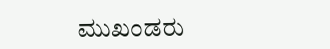ಮುಖಂಡರು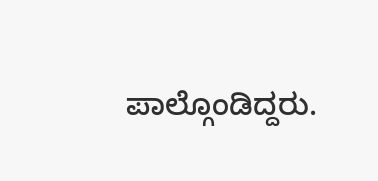ಪಾಲ್ಗೊಂಡಿದ್ದರು.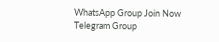WhatsApp Group Join Now
Telegram Group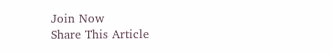Join Now
Share This Article